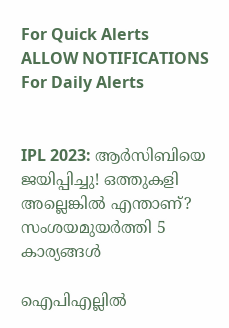For Quick Alerts
ALLOW NOTIFICATIONS
For Daily Alerts


IPL 2023: ആര്‍സിബിയെ ജയിപ്പിച്ചു! ഒത്തുകളി അല്ലെങ്കില്‍ എന്താണ്? സംശയമുയര്‍ത്തി 5 കാര്യങ്ങള്‍

ഐപിഎല്ലില്‍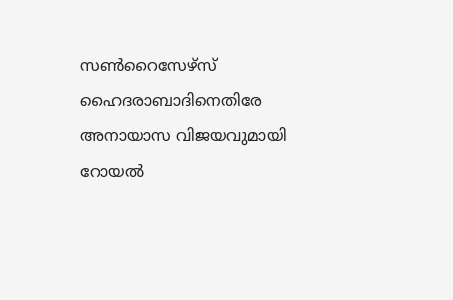സണ്‍റൈസേഴ്‌സ് ഹൈദരാബാദിനെതിരേ അനായാസ വിജയവുമായി റോയല്‍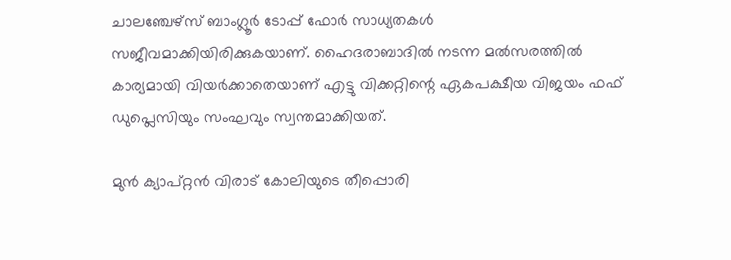ചാലഞ്ചേഴ്‌സ് ബാംഗ്ലൂര്‍ ടോപ്പ് ഫോര്‍ സാധ്യതകള്‍ സജീവമാക്കിയിരിക്കുകയാണ്. ഹൈദരാബാദില്‍ നടന്ന മല്‍സരത്തില്‍ കാര്യമായി വിയര്‍ക്കാതെയാണ് എട്ടു വിക്കറ്റിന്റെ ഏകപക്ഷീയ വിജയം ഫഫ് ഡുപ്ലെസിയും സംഘവും സ്വന്തമാക്കിയത്.

മുന്‍ ക്യാപ്റ്റന്‍ വിരാട് കോലിയുടെ തീപ്പൊരി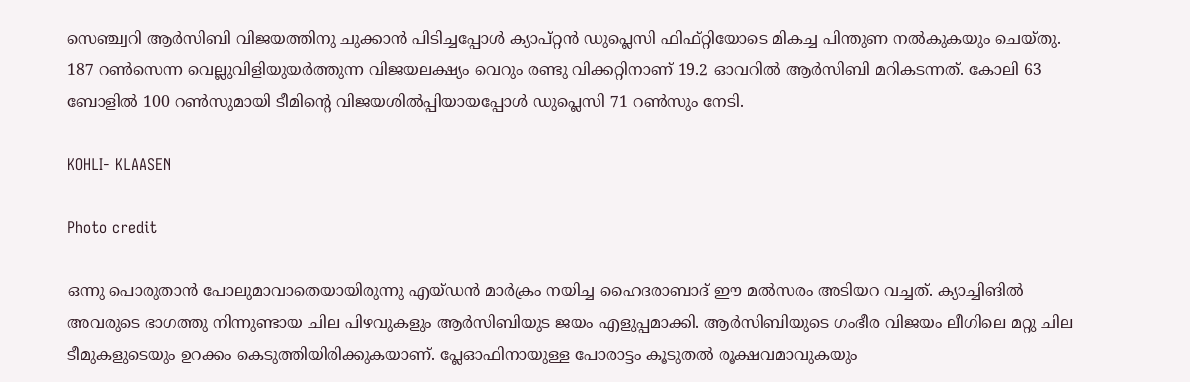സെഞ്ച്വറി ആര്‍സിബി വിജയത്തിനു ചുക്കാന്‍ പിടിച്ചപ്പോള്‍ ക്യാപ്റ്റന്‍ ഡുപ്ലെസി ഫിഫ്റ്റിയോടെ മികച്ച പിന്തുണ നല്‍കുകയും ചെയ്തു. 187 റണ്‍സെന്ന വെല്ലുവിളിയുയര്‍ത്തുന്ന വിജയലക്ഷ്യം വെറും രണ്ടു വിക്കറ്റിനാണ് 19.2 ഓവറില്‍ ആര്‍സിബി മറികടന്നത്. കോലി 63 ബോളില്‍ 100 റണ്‍സുമായി ടീമിന്റെ വിജയശില്‍പ്പിയായപ്പോള്‍ ഡുപ്ലെസി 71 റണ്‍സും നേടി.

KOHLI- KLAASEN

Photo credit

ഒന്നു പൊരുതാന്‍ പോലുമാവാതെയായിരുന്നു എയ്ഡന്‍ മാര്‍ക്രം നയിച്ച ഹൈദരാബാദ് ഈ മല്‍സരം അടിയറ വച്ചത്. ക്യാച്ചിങില്‍ അവരുടെ ഭാഗത്തു നിന്നുണ്ടായ ചില പിഴവുകളും ആര്‍സിബിയുട ജയം എളുപ്പമാക്കി. ആര്‍സിബിയുടെ ഗംഭീര വിജയം ലീഗിലെ മറ്റു ചില ടീമുകളുടെയും ഉറക്കം കെടുത്തിയിരിക്കുകയാണ്. പ്ലേഓഫിനായുള്ള പോരാട്ടം കൂടുതല്‍ രൂക്ഷവമാവുകയും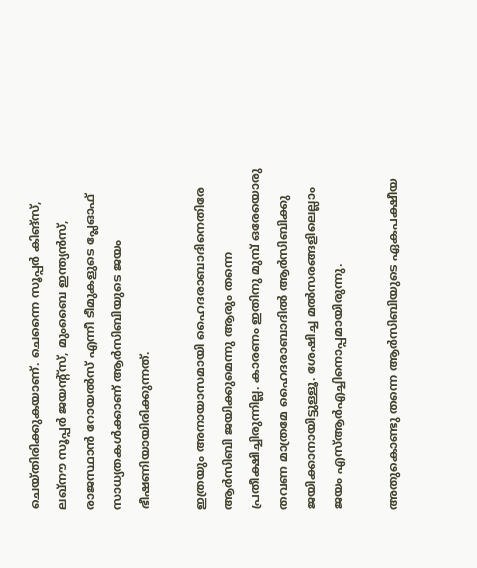ചെയ്തിരിക്കുകയാണ്. ചെന്നൈ സൂപ്പര്‍ കിങ്‌സ്, ലഖ്‌നൗ സൂപ്പര്‍ ജയന്റ്‌സ്, മുംബൈ ഇന്ത്യന്‍സ്, രാജസ്ഥാന്‍ റോയല്‍സ് എന്നീ ടീമുകളുടെ പ്ലേഓഫ് സാധ്യതകള്‍ക്കാണ് ആര്‍സിബിയുടെ ജയം ഭീഷണിയായിരിക്കുന്നത്.

ഇത്രയും അനായാസമായി ഹൈദരാബാദിനെതിരേ ആര്‍സിബി ജയിക്കുമെന്നു ആരും തന്നെ പ്രതീക്ഷിച്ചിരുന്നില്ല. കാരണം ഇതിനു മുമ്പ് ഒരേയൊരു തവണ മാത്രമേ ഹൈദരാബാദില്‍ ആര്‍സിബിക്കു ജയിക്കാനായിട്ടുള്ളൂ. ശേഷിച്ച മല്‍സരങ്ങളിലെല്ലാം ജയം എസ്ആര്‍എച്ചിനൊപ്പമായിരുന്നു.

അതുകൊണ്ടു തന്നെ ആര്‍സിബിയുടെ ഏകപക്ഷീയ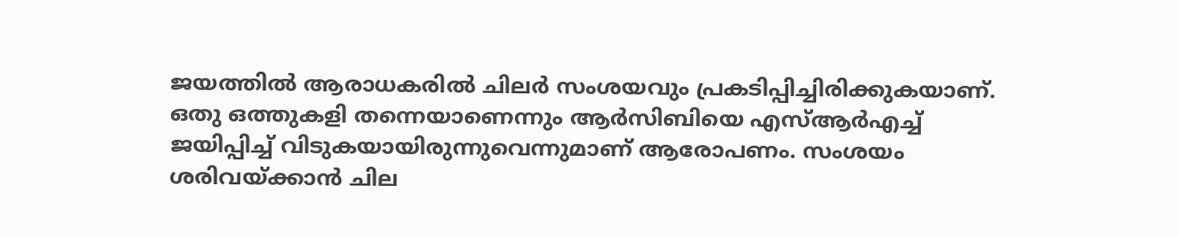ജയത്തില്‍ ആരാധകരില്‍ ചിലര്‍ സംശയവും പ്രകടിപ്പിച്ചിരിക്കുകയാണ്. ഒതു ഒത്തുകളി തന്നെയാണെന്നും ആര്‍സിബിയെ എസ്ആര്‍എച്ച് ജയിപ്പിച്ച് വിടുകയായിരുന്നുവെന്നുമാണ് ആരോപണം. സംശയം ശരിവയ്ക്കാന്‍ ചില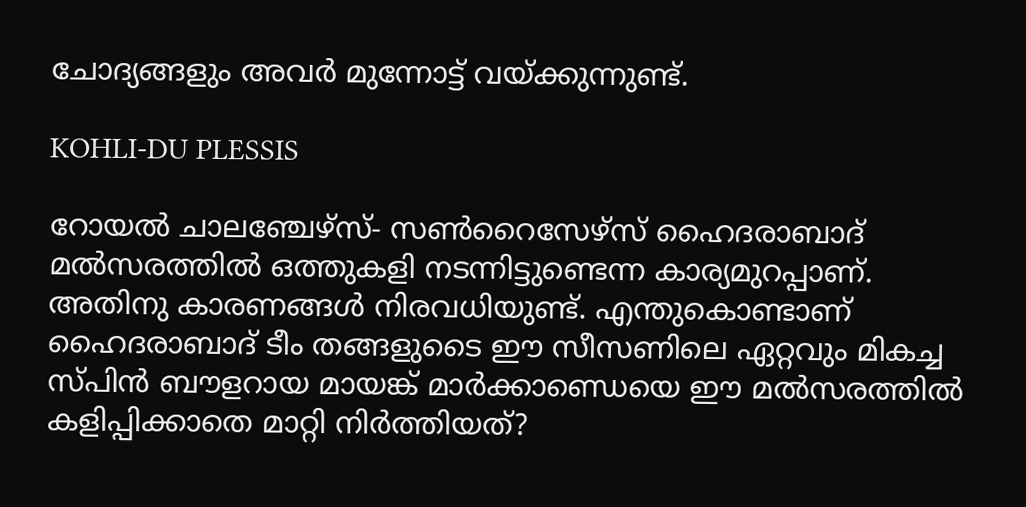ചോദ്യങ്ങളും അവര്‍ മുന്നോട്ട് വയ്ക്കുന്നുണ്ട്.

KOHLI-DU PLESSIS

റോയല്‍ ചാലഞ്ചേഴ്‌സ്- സണ്‍റൈസേഴ്‌സ് ഹൈദരാബാദ് മല്‍സരത്തില്‍ ഒത്തുകളി നടന്നിട്ടുണ്ടെന്ന കാര്യമുറപ്പാണ്. അതിനു കാരണങ്ങള്‍ നിരവധിയുണ്ട്. എന്തുകൊണ്ടാണ് ഹൈദരാബാദ് ടീം തങ്ങളുടൈ ഈ സീസണിലെ ഏറ്റവും മികച്ച സ്പിന്‍ ബൗളറായ മായങ്ക് മാര്‍ക്കാണ്ഡെയെ ഈ മല്‍സരത്തില്‍ കളിപ്പിക്കാതെ മാറ്റി നിര്‍ത്തിയത്?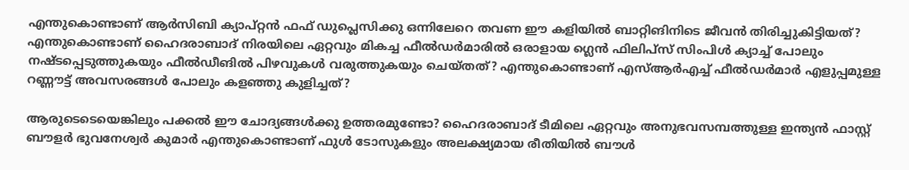എന്തുകൊണ്ടാണ് ആര്‍സിബി ക്യാപ്റ്റന്‍ ഫഫ് ഡുപ്ലെസിക്കു ഒന്നിലേറെ തവണ ഈ കളിയില്‍ ബാറ്റിങിനിടെ ജീവന്‍ തിരിച്ചുകിട്ടിയത്? എന്തുകൊണ്ടാണ് ഹൈദരാബാദ് നിരയിലെ ഏറ്റവും മികച്ച ഫീല്‍ഡര്‍മാരില്‍ ഒരാളായ ഗ്ലെന്‍ ഫിലിപ്‌സ് സിംപിള്‍ ക്യാച്ച് പോലും നഷ്ടപ്പെടുത്തുകയും ഫീല്‍ഡീങില്‍ പിഴവുകള്‍ വരുത്തുകയും ചെയ്തത്? എന്തുകൊണ്ടാണ് എസ്ആര്‍എച്ച് ഫീല്‍ഡര്‍മാര്‍ എളുപ്പമുള്ള റണ്ണൗട്ട് അവസരങ്ങള്‍ പോലും കളഞ്ഞു കുളിച്ചത്?

ആരുടെടെയെങ്കിലും പക്കല്‍ ഈ ചോദ്യങ്ങള്‍ക്കു ഉത്തരമുണ്ടോ? ഹൈദരാബാദ് ടീമിലെ ഏറ്റവും അനുഭവസമ്പത്തുള്ള ഇന്ത്യന്‍ ഫാസ്റ്റ് ബൗളര്‍ ഭുവനേശ്വര്‍ കുമാര്‍ എന്തുകൊണ്ടാണ് ഫുള്‍ ടോസുകളും അലക്ഷ്യമായ രീതിയില്‍ ബൗള്‍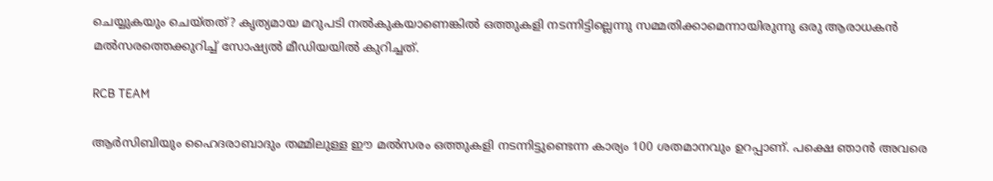ചെയ്യുകയും ചെയ്തത്? കൃത്യമായ മറുപടി നല്‍കുകയാണെങ്കില്‍ ഒത്തുകളി നടന്നിട്ടില്ലെന്നു സമ്മതിക്കാമെന്നായിരുന്നു ഒരു ആരാധകന്‍ മല്‍സരത്തെക്കുറിച്ച് സോഷ്യല്‍ മീഡിയയില്‍ കുറിച്ചത്.

RCB TEAM

ആര്‍സിബിയും ഹൈദരാബാദും തമ്മിലുള്ള ഈ മല്‍സരം ഒത്തുകളി നടന്നിട്ടുണ്ടെന്ന കാര്യം 100 ശതമാനവും ഉറപ്പാണ്. പക്ഷെ ഞാന്‍ അവരെ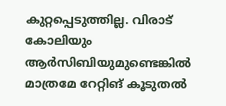കുറ്റപ്പെടുത്തില്ല. വിരാട് കോലിയും ആര്‍സിബിയുമുണ്ടെങ്കില്‍ മാത്രമേ റേറ്റിങ് കൂടുതല്‍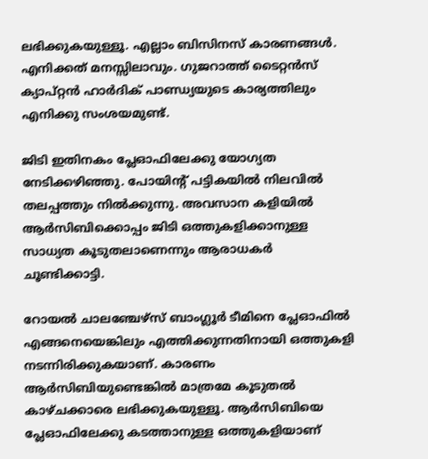ലഭിക്കുകയുള്ളൂ. എല്ലാം ബിസിനസ് കാരണങ്ങള്‍. എനിക്കത് മനസ്സിലാവും. ഗുജറാത്ത് ടൈറ്റന്‍സ് ക്യാപ്റ്റന്‍ ഹാര്‍ദിക് പാണ്ഡ്യയുടെ കാര്യത്തിലും എനിക്കു സംശയമുണ്ട്.

ജിടി ഇതിനകം പ്ലേഓഫിലേക്കു യോഗ്യത നേടിക്കഴിഞ്ഞു. പോയിന്റ് പട്ടികയില്‍ നിലവില്‍ തലപ്പത്തും നില്‍ക്കുന്നു. അവസാന കളിയില്‍ ആര്‍സിബിക്കൊപ്പം ജിടി ഒത്തുകളിക്കാനുള്ള സാധ്യത കൂടുതലാണെന്നും ആരാധകര്‍ ചൂണ്ടിക്കാട്ടി.

റോയല്‍ ചാലഞ്ചേഴ്‌സ് ബാംഗ്ലൂര്‍ ടീമിനെ പ്ലേഓഫില്‍ എങ്ങനെയെങ്കിലും എത്തിക്കുന്നതിനായി ഒത്തുകളി നടന്നിരിക്കുകയാണ്. കാരണം ആര്‍സിബിയുണ്ടെങ്കില്‍ മാത്രമേ കൂടുതല്‍ കാഴ്ചക്കാരെ ലഭിക്കുകയുള്ളൂ. ആര്‍സിബിയെ പ്ലേഓഫിലേക്കു കടത്താനുള്ള ഒത്തുകളിയാണ്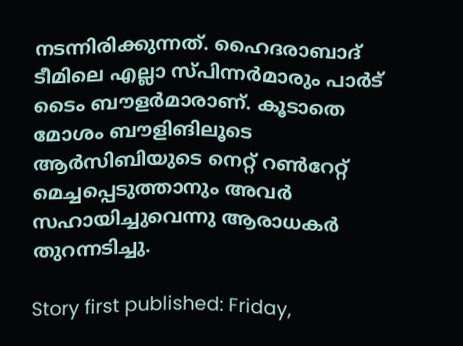നടന്നിരിക്കുന്നത്. ഹൈദരാബാദ് ടീമിലെ എല്ലാ സ്പിന്നര്‍മാരും പാര്‍ട് ടൈം ബൗളര്‍മാരാണ്. കൂടാതെ മോശം ബൗളിങിലൂടെ ആര്‍സിബിയുടെ നെറ്റ് റണ്‍റേറ്റ് മെച്ചപ്പെടുത്താനും അവര്‍ സഹായിച്ചുവെന്നു ആരാധകര്‍ തുറന്നടിച്ചു.

Story first published: Friday,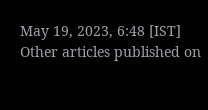May 19, 2023, 6:48 [IST]
Other articles published on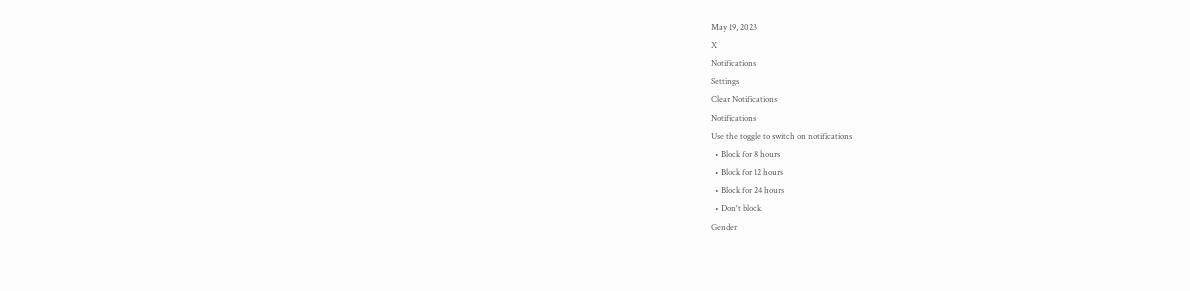May 19, 2023
X
Notifications
Settings
Clear Notifications
Notifications
Use the toggle to switch on notifications
  • Block for 8 hours
  • Block for 12 hours
  • Block for 24 hours
  • Don't block
Gender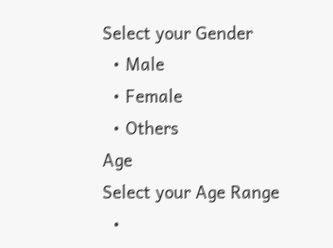Select your Gender
  • Male
  • Female
  • Others
Age
Select your Age Range
  •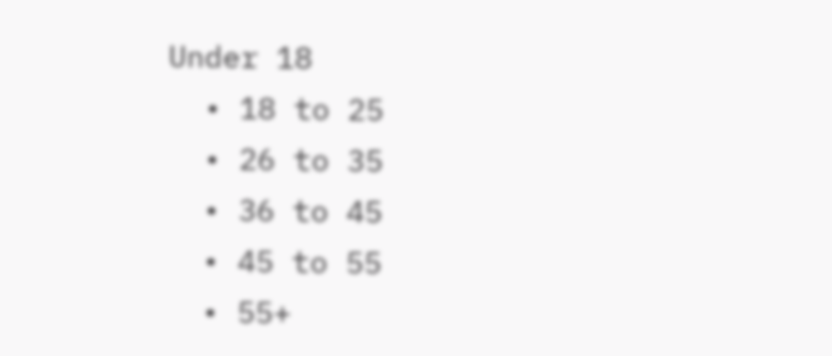Under 18
  • 18 to 25
  • 26 to 35
  • 36 to 45
  • 45 to 55
  • 55+